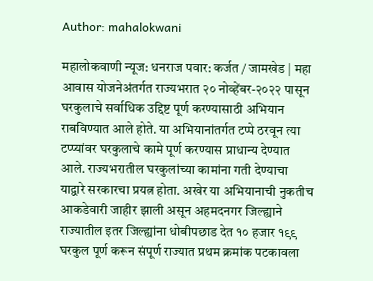Author: mahalokwani

महालोकवाणी न्यूज: धनराज पवार: कर्जत / जामखेड | महा आवास योजनेअंतर्गत राज्यभरात २० नोव्हेंबर-२०२२ पासून घरकुलाचे सर्वाधिक उद्दिष्ट पूर्ण करण्यासाठी अभियान राबविण्यात आले होते. या अभियानांतर्गत टप्पे ठरवून त्या टप्प्यांवर घरकुलाचे कामे पूर्ण करण्यास प्राधान्य देण्यात आले. राज्यभरातील घरकुलांच्या कामांना गती देण्याचा याद्वारे सरकारचा प्रयत्न होता. अखेर या अभियानाची नुकतीच आकडेवारी जाहीर झाली असून अहमदनगर जिल्ह्याने राज्यातील इतर जिल्ह्यांना धोबीपछाड देत १० हजार १९९ घरकुल पूर्ण करून संपूर्ण राज्यात प्रथम क्रमांक पटकावला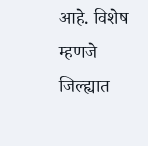आहे. विशेष म्हणजे जिल्ह्यात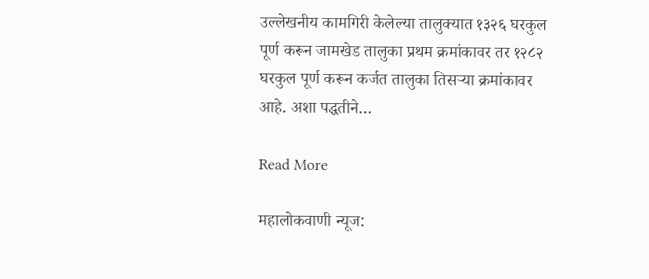उल्लेखनीय कामगिरी केलेल्या तालुक्यात १३२६ घरकुल पूर्ण करून जामखेड तालुका प्रथम क्रमांकावर तर १२८२ घरकुल पूर्ण करून कर्जत तालुका तिसऱ्या क्रमांकावर आहे. अशा पद्धतीने…

Read More

महालोकवाणी न्यूज: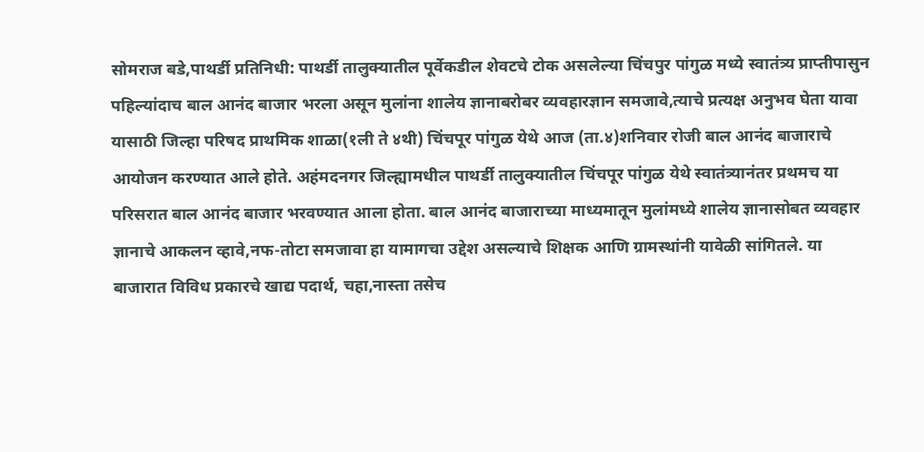सोमराज बडे,पाथर्डी प्रतिनिधी: पाथर्डी तालुक्यातील पूर्वेकडील शेवटचे टोक असलेल्या चिंचपुर पांगुळ मध्ये स्वातंत्र्य प्राप्तीपासुन पहिल्यांदाच बाल आनंद बाजार भरला असून मुलांना शालेय ज्ञानाबरोबर व्यवहारज्ञान समजावे,त्याचे प्रत्यक्ष अनुभव घेता यावा यासाठी जिल्हा परिषद प्राथमिक शाळा(१ली ते ४थी) चिंचपूर पांगुळ येथे आज (ता.४)शनिवार रोजी बाल आनंद बाजाराचे आयोजन करण्यात आले होते. अहंमदनगर जिल्ह्यामधील पाथर्डी तालुक्यातील चिंचपूर पांगुळ येथे स्वातंत्र्यानंतर प्रथमच या परिसरात बाल आनंद बाजार भरवण्यात आला होता. बाल आनंद बाजाराच्या माध्यमातून मुलांमध्ये शालेय ज्ञानासोबत व्यवहार ज्ञानाचे आकलन व्हावे,नफ-तोटा समजावा हा यामागचा उद्देश असल्याचे शिक्षक आणि ग्रामस्थांनी यावेळी सांगितले. या बाजारात विविध प्रकारचे खाद्य पदार्थ, चहा,नास्ता तसेच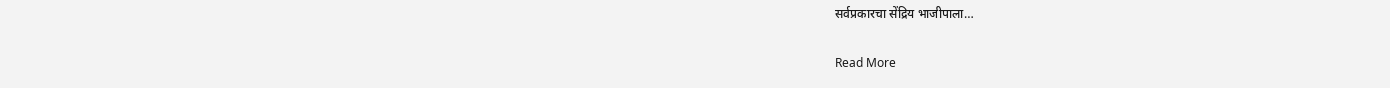सर्वप्रकारचा सेंद्रिय भाजीपाला…

Read More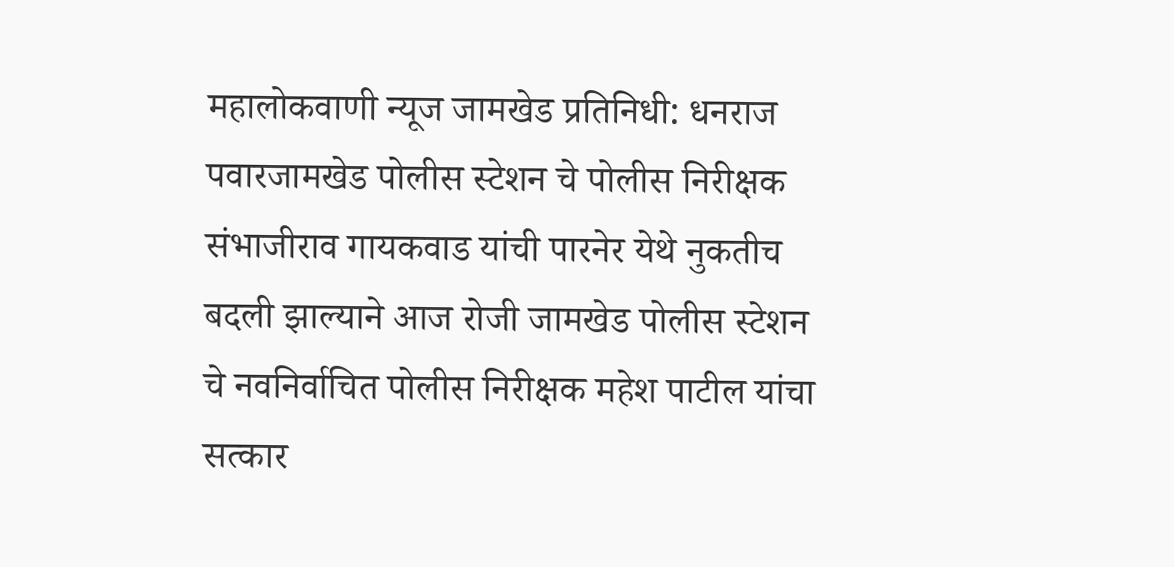महालोकवाणी न्यूज जामखेड प्रतिनिधी: धनराज पवारजामखेड पोलीस स्टेशन चे पोलीस निरीक्षक संभाजीराव गायकवाड यांची पारनेर येथे नुकतीच बदली झाल्याने आज रोजी जामखेड पोलीस स्टेशन चे नवनिर्वाचित पोलीस निरीक्षक महेश पाटील यांचा सत्कार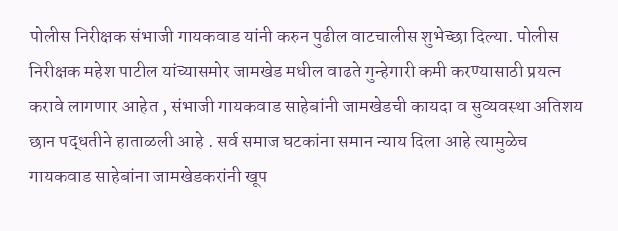पोलीस निरीक्षक संभाजी गायकवाड यांनी करुन पुढील वाटचालीस शुभेच्छा दिल्या. पोलीस निरीक्षक महेश पाटील यांच्यासमोर जामखेड मधील वाढते गुन्हेगारी कमी करण्यासाठी प्रयत्न करावे लागणार आहेत , संभाजी गायकवाड साहेबांनी जामखेडची कायदा व सुव्यवस्था अतिशय छान पद्धतीने हाताळली आहे . सर्व समाज घटकांना समान न्याय दिला आहे त्यामुळेच गायकवाड साहेबांना जामखेडकरांनी खूप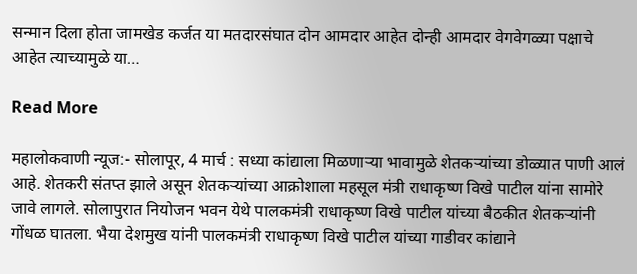सन्मान दिला होता जामखेड कर्जत या मतदारसंघात दोन आमदार आहेत दोन्ही आमदार वेगवेगळ्या पक्षाचे आहेत त्याच्यामुळे या…

Read More

महालोकवाणी न्यूज:- सोलापूर, 4 मार्च : सध्या कांद्याला मिळणाऱ्या भावामुळे शेतकऱ्यांच्या डोळ्यात पाणी आलं आहे. शेतकरी संतप्त झाले असून शेतकऱ्यांच्या आक्रोशाला महसूल मंत्री राधाकृष्ण विखे पाटील यांना सामोरे जावे लागले. सोलापुरात नियोजन भवन येथे पालकमंत्री राधाकृष्ण विखे पाटील यांच्या बैठकीत शेतकऱ्यांनी गोंधळ घातला. भैया देशमुख यांनी पालकमंत्री राधाकृष्ण विखे पाटील यांच्या गाडीवर कांद्याने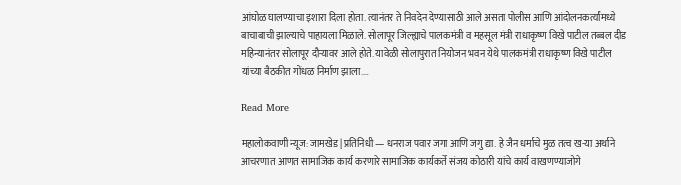आंघोळ घालण्याचा इशारा दिला होता. त्यानंतर ते निवदेन देण्यासाठी आले असता पोलीस आणि आंदोलनकर्त्यांमध्ये बाचाबाची झाल्याचे पाहायला मिळाले. सोलापूर जिल्ह्याचे पालकमंत्री व महसूल मंत्री राधाकृष्ण विखे पाटील तब्बल दीड महिन्यानंतर सोलापूर दौऱ्यावर आले होते. यावेळी सोलापुरात नियोजन भवन येथे पालकमंत्री राधाकृष्ण विखे पाटील यांच्या बैठकीत गोंधळ निर्माण झाला.…

Read More

महालोकवाणी न्यूज: जामखेड | प्रतिनिधी — धनराज पवार जगा आणि जगु द्या. हे जैन धर्माचे मुळ तत्व ख-या अर्थाने आचरणात आणत सामाजिक कार्य करणारे सामाजिक कार्यकर्ते संजय कोठारी यांचे कार्य वाखणण्याजोगे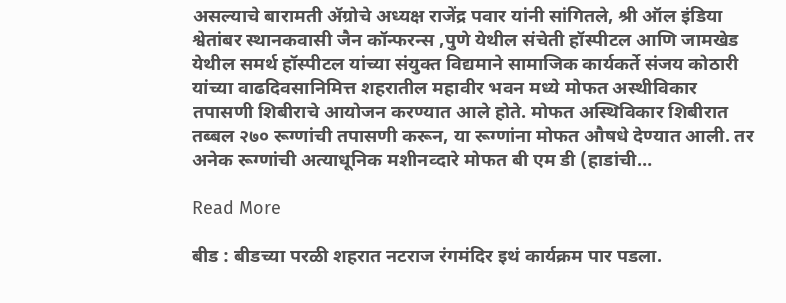असल्याचे बारामती ॲग्रोचे अध्यक्ष राजेंद्र पवार यांनी सांगितले, श्री ऑल इंडिया श्वेतांबर स्थानकवासी जैन कॉन्फरन्स ,पुणे येथील संचेती हॉस्पीटल आणि जामखेड येथील समर्थ हॉस्पीटल यांच्या संयुक्त विद्यमाने सामाजिक कार्यकर्ते संजय कोठारी यांच्या वाढदिवसानिमित्त शहरातील महावीर भवन मध्ये मोफत अस्थीविकार तपासणी शिबीराचे आयोजन करण्यात आले होते. मोफत अस्थिविकार शिबीरात तब्बल २७० रूग्णांची तपासणी करून, या रूग्णांना मोफत औषधे देण्यात आली. तर अनेक रूग्णांची अत्याधूनिक मशीनव्दारे मोफत बी एम डी (हाडांची…

Read More

बीड : बीडच्या परळी शहरात नटराज रंगमंदिर इथं कार्यक्रम पार पडला.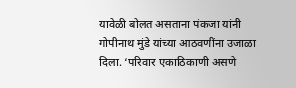यावेळी बोलत असताना पंकजा यांनी गोपीनाथ मुंडे यांच्या आठवणींना उजाळा दिला. ‘परिवार एकाठिकाणी असणे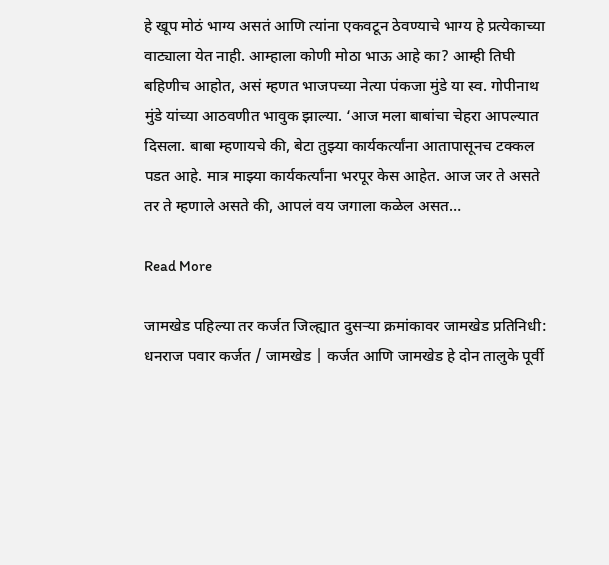हे खूप मोठं भाग्य असतं आणि त्यांना एकवटून ठेवण्याचे भाग्य हे प्रत्येकाच्या वाट्याला येत नाही. आम्हाला कोणी मोठा भाऊ आहे का? आम्ही तिघी बहिणीच आहोत, असं म्हणत भाजपच्या नेत्या पंकजा मुंडे या स्व. गोपीनाथ मुंडे यांच्या आठवणीत भावुक झाल्या. ‘आज मला बाबांचा चेहरा आपल्यात दिसला. बाबा म्हणायचे की, बेटा तुझ्या कार्यकर्त्यांना आतापासूनच टक्कल पडत आहे. मात्र माझ्या कार्यकर्त्यांना भरपूर केस आहेत. आज जर ते असते तर ते म्हणाले असते की, आपलं वय जगाला कळेल असत…

Read More

जामखेड पहिल्या तर कर्जत जिल्ह्यात दुसऱ्या क्रमांकावर जामखेड प्रतिनिधी: धनराज पवार कर्जत / जामखेड | कर्जत आणि जामखेड हे दोन तालुके पूर्वी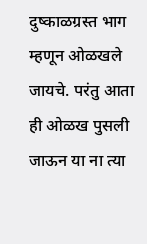दुष्काळग्रस्त भाग म्हणून ओळखले जायचे. परंतु आता ही ओळख पुसली जाऊन या ना त्या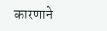कारणाने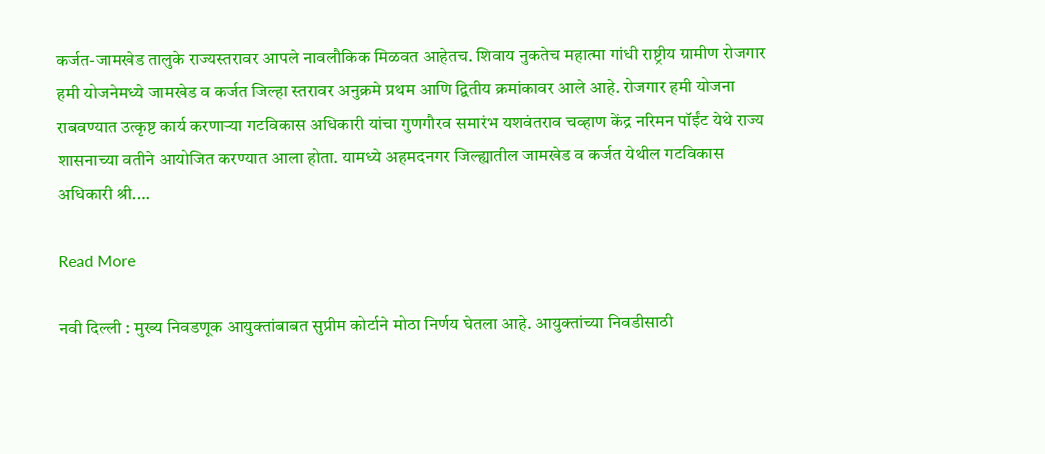कर्जत-जामखेड तालुके राज्यस्तरावर आपले नावलौकिक मिळवत आहेतच. शिवाय नुकतेच महात्मा गांधी राष्ट्रीय ग्रामीण रोजगार हमी योजनेमध्ये जामखेड व कर्जत जिल्हा स्तरावर अनुक्रमे प्रथम आणि द्वितीय क्रमांकावर आले आहे. रोजगार हमी योजना राबवण्यात उत्कृष्ट कार्य करणाऱ्या गटविकास अधिकारी यांचा गुणगौरव समारंभ यशवंतराव चव्हाण केंद्र नरिमन पॉईंट येथे राज्य शासनाच्या वतीने आयोजित करण्यात आला होता. यामध्ये अहमदनगर जिल्ह्यातील जामखेड व कर्जत येथील गटविकास अधिकारी श्री.…

Read More

नवी दिल्ली : मुख्य निवडणूक आयुक्तांबाबत सुप्रीम कोर्टाने मोठा निर्णय घेतला आहे. आयुक्तांच्या निवडीसाठी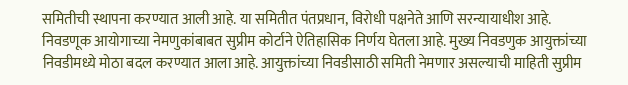समितीची स्थापना करण्यात आली आहे. या समितीत पंतप्रधान, विरोधी पक्षनेते आणि सरन्यायाधीश आहे. निवडणूक आयोगाच्या नेमणुकांबाबत सुप्रीम कोर्टाने ऐतिहासिक निर्णय घेतला आहे. मुख्य निवडणुक आयुक्तांच्या निवडीमध्ये मोठा बदल करण्यात आला आहे. आयुक्तांच्या निवडीसाठी समिती नेमणार असल्याची माहिती सुप्रीम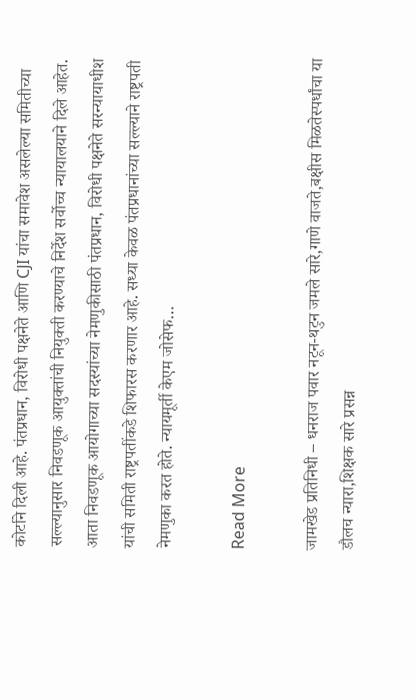कोर्टाने दिली आहे. पंतप्रधान, विरोधी पक्षनेते आणि CJI यांचा समावेश असलेल्या समितीच्या सल्ल्यानुसार निवडणूक आयुक्तांची नियुक्ती करण्याचे निर्देश सर्वोच्च न्यायालयाने दिले आहेत. आता निवडणूक आयोगाच्या सदस्यांच्या नेमणुकीसाठी पंतप्रधान, विरोधी पक्षनेते सरन्यायाधीश यांची समिती राष्ट्रपतींकडे शिफारस करणार आहे. सध्या केवळ पंतप्रधानांच्या सल्ल्याने राष्ट्रपती नेमणुका करत होते. न्यायमूर्ती केएम जोसेफ…

Read More

जामखेड प्रतिनिधी – धनराज पवार नटून-थटुन जमले सारे,गाणे वाजते,बक्षीस मिळतेस्पर्धांचा या डौलच न्यारा,शिक्षक सारे प्रसन्न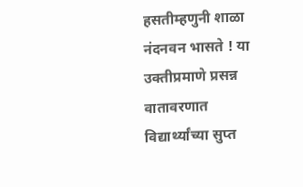हसतीम्हणुनी शाळा नंदनवन भासते ! या उक्तीप्रमाणे प्रसन्न वातावरणात विद्यार्थ्यांच्या सुप्त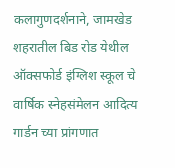कलागुणदर्शनाने, जामखेड शहरातील बिड रोड येथील ऑक्सफोर्ड इंग्लिश स्कूल चे वार्षिक स्नेहसंमेलन आदित्य गार्डन च्या प्रांगणात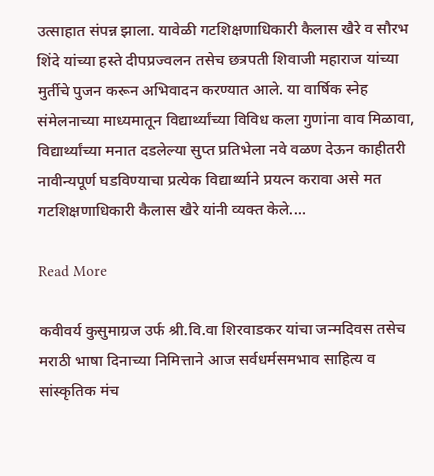उत्साहात संपन्न झाला. यावेळी गटशिक्षणाधिकारी कैलास खैरे व सौरभ शिंदे यांच्या हस्ते दीपप्रज्वलन तसेच छत्रपती शिवाजी महाराज यांच्या मुर्तीचे पुजन करून अभिवादन करण्यात आले. या वार्षिक स्नेह संमेलनाच्या माध्यमातून विद्यार्थ्यांच्या विविध कला गुणांना वाव मिळावा, विद्यार्थ्यांच्या मनात दडलेल्या सुप्त प्रतिभेला नवे वळण देऊन काहीतरी नावीन्यपूर्ण घडविण्याचा प्रत्येक विद्यार्थ्याने प्रयत्न करावा असे मत गटशिक्षणाधिकारी कैलास खैरे यांनी व्यक्त केले.…

Read More

कवीवर्य कुसुमाग्रज उर्फ श्री.वि.वा शिरवाडकर यांचा जन्मदिवस तसेच मराठी भाषा दिनाच्या निमित्ताने आज सर्वधर्मसमभाव साहित्य व सांस्कृतिक मंच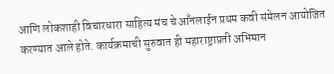आणि लोकशाही विचारधारा साहित्य मंच चे आँनलाईन प्रथम कवी संमेलन आयोजित करण्यात आले होते. कार्यक्रमाची सुरुवात ही महाराष्ट्राप्रती अभिमान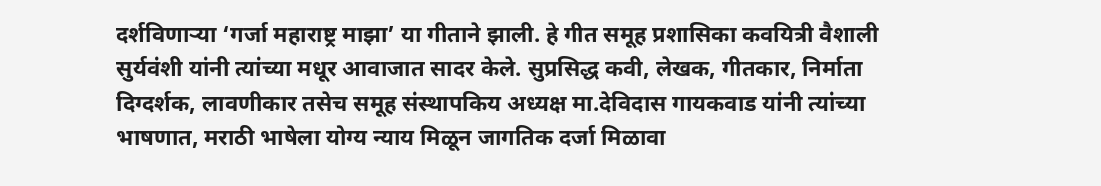दर्शविणाऱ्या ‘गर्जा महाराष्ट्र माझा’ या गीताने झाली. हे गीत समूह प्रशासिका कवयित्री वैशाली सुर्यवंशी यांनी त्यांच्या मधूर आवाजात सादर केले. सुप्रसिद्ध कवी, लेखक, गीतकार, निर्माता दिग्दर्शक, लावणीकार तसेच समूह संस्थापकिय अध्यक्ष मा.देविदास गायकवाड यांनी त्यांच्या भाषणात, मराठी भाषेला योग्य न्याय मिळून जागतिक दर्जा मिळावा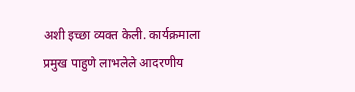अशी इच्छा व्यक्त केली. कार्यक्रमाला प्रमुख पाहुणे लाभलेले आदरणीय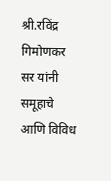श्री.रविंद्र गिमोणकर सर यांनी समूहाचे आणि विविध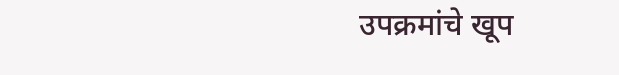उपक्रमांचे खूप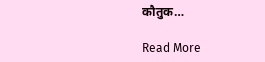कौतुक…

Read More